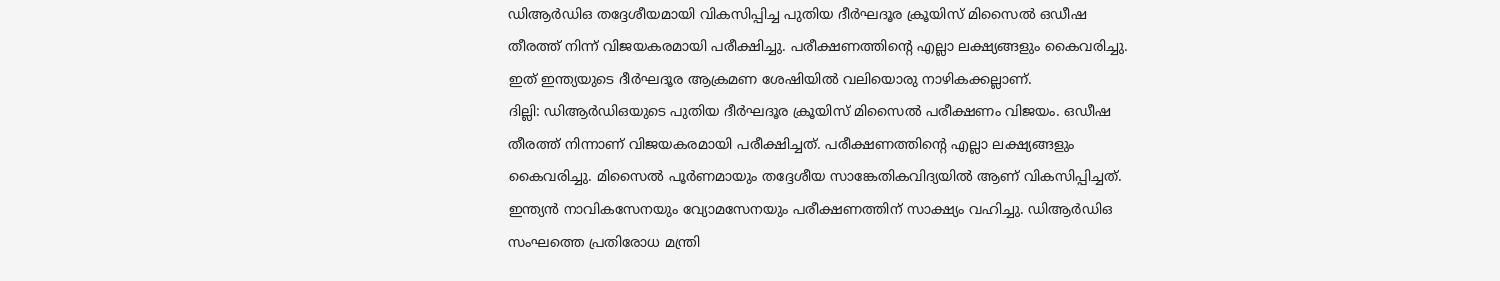ഡിആർഡിഒ തദ്ദേശീയമായി വികസിപ്പിച്ച പുതിയ ദീർഘദൂര ക്രൂയിസ് മിസൈൽ ഒഡീഷ തീരത്ത് നിന്ന് വിജയകരമായി പരീക്ഷിച്ചു. പരീക്ഷണത്തിന്റെ എല്ലാ ലക്ഷ്യങ്ങളും കൈവരിച്ചു. ഇത് ഇന്ത്യയുടെ ദീർഘദൂര ആക്രമണ ശേഷിയിൽ വലിയൊരു നാഴികക്കല്ലാണ്.
ദില്ലി: ഡിആർഡിഒയുടെ പുതിയ ദീർഘദൂര ക്രൂയിസ് മിസൈൽ പരീക്ഷണം വിജയം. ഒഡീഷ തീരത്ത് നിന്നാണ് വിജയകരമായി പരീക്ഷിച്ചത്. പരീക്ഷണത്തിന്റെ എല്ലാ ലക്ഷ്യങ്ങളും കൈവരിച്ചു. മിസൈൽ പൂർണമായും തദ്ദേശീയ സാങ്കേതികവിദ്യയിൽ ആണ് വികസിപ്പിച്ചത്. ഇന്ത്യൻ നാവികസേനയും വ്യോമസേനയും പരീക്ഷണത്തിന് സാക്ഷ്യം വഹിച്ചു. ഡിആർഡിഒ സംഘത്തെ പ്രതിരോധ മന്ത്രി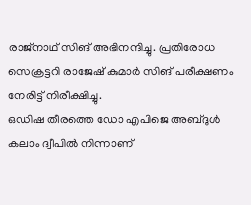രാജ്നാഥ് സിങ് അഭിനന്ദിച്ചു. പ്രതിരോധ സെക്രട്ടറി രാജേഷ് കുമാർ സിങ് പരീക്ഷണം നേരിട്ട് നിരീക്ഷിച്ചു.
ഒഡിഷ തീരത്തെ ഡോ എപിജെ അബ്ദുൾ കലാം ദ്വീപിൽ നിന്നാണ്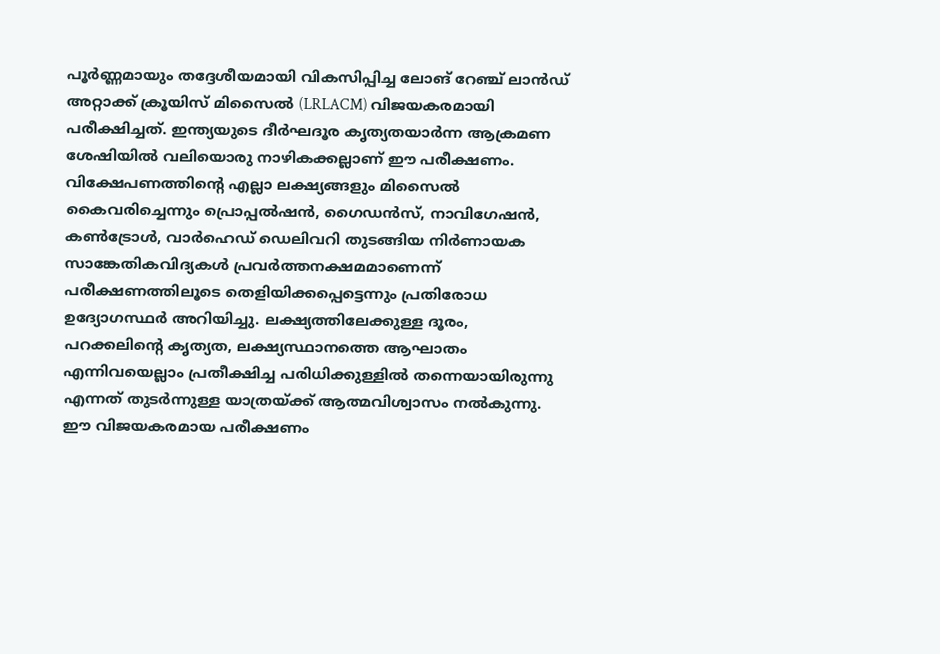പൂർണ്ണമായും തദ്ദേശീയമായി വികസിപ്പിച്ച ലോങ് റേഞ്ച് ലാൻഡ് അറ്റാക്ക് ക്രൂയിസ് മിസൈൽ (LRLACM) വിജയകരമായി പരീക്ഷിച്ചത്. ഇന്ത്യയുടെ ദീർഘദൂര കൃത്യതയാർന്ന ആക്രമണ ശേഷിയിൽ വലിയൊരു നാഴികക്കല്ലാണ് ഈ പരീക്ഷണം. വിക്ഷേപണത്തിന്റെ എല്ലാ ലക്ഷ്യങ്ങളും മിസൈൽ കൈവരിച്ചെന്നും പ്രൊപ്പൽഷൻ, ഗൈഡൻസ്, നാവിഗേഷൻ, കൺട്രോൾ, വാർഹെഡ് ഡെലിവറി തുടങ്ങിയ നിർണായക സാങ്കേതികവിദ്യകൾ പ്രവർത്തനക്ഷമമാണെന്ന് പരീക്ഷണത്തിലൂടെ തെളിയിക്കപ്പെട്ടെന്നും പ്രതിരോധ ഉദ്യോഗസ്ഥർ അറിയിച്ചു. ലക്ഷ്യത്തിലേക്കുള്ള ദൂരം, പറക്കലിന്റെ കൃത്യത, ലക്ഷ്യസ്ഥാനത്തെ ആഘാതം എന്നിവയെല്ലാം പ്രതീക്ഷിച്ച പരിധിക്കുള്ളിൽ തന്നെയായിരുന്നു എന്നത് തുടർന്നുള്ള യാത്രയ്ക്ക് ആത്മവിശ്വാസം നൽകുന്നു.
ഈ വിജയകരമായ പരീക്ഷണം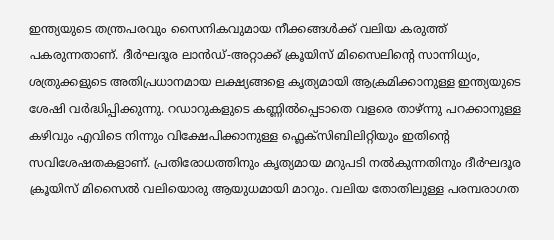ഇന്ത്യയുടെ തന്ത്രപരവും സൈനികവുമായ നീക്കങ്ങൾക്ക് വലിയ കരുത്ത് പകരുന്നതാണ്. ദീർഘദൂര ലാൻഡ്-അറ്റാക്ക് ക്രൂയിസ് മിസൈലിന്റെ സാന്നിധ്യം, ശത്രുക്കളുടെ അതിപ്രധാനമായ ലക്ഷ്യങ്ങളെ കൃത്യമായി ആക്രമിക്കാനുള്ള ഇന്ത്യയുടെ ശേഷി വർദ്ധിപ്പിക്കുന്നു. റഡാറുകളുടെ കണ്ണിൽപ്പെടാതെ വളരെ താഴ്ന്നു പറക്കാനുള്ള കഴിവും എവിടെ നിന്നും വിക്ഷേപിക്കാനുള്ള ഫ്ലെക്സിബിലിറ്റിയും ഇതിന്റെ സവിശേഷതകളാണ്. പ്രതിരോധത്തിനും കൃത്യമായ മറുപടി നൽകുന്നതിനും ദീർഘദൂര ക്രൂയിസ് മിസൈൽ വലിയൊരു ആയുധമായി മാറും. വലിയ തോതിലുള്ള പരമ്പരാഗത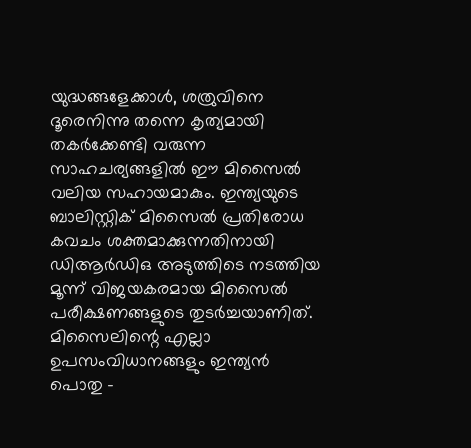യുദ്ധങ്ങളേക്കാൾ, ശത്രുവിനെ ദൂരെനിന്നു തന്നെ കൃത്യമായി തകർക്കേണ്ടി വരുന്ന സാഹചര്യങ്ങളിൽ ഈ മിസൈൽ വലിയ സഹായമാകും. ഇന്ത്യയുടെ ബാലിസ്റ്റിക് മിസൈൽ പ്രതിരോധ കവചം ശക്തമാക്കുന്നതിനായി ഡിആർഡിഒ അടുത്തിടെ നടത്തിയ മൂന്ന് വിജയകരമായ മിസൈൽ പരീക്ഷണങ്ങളുടെ തുടർച്ചയാണിത്.
മിസൈലിന്റെ എല്ലാ ഉപസംവിധാനങ്ങളും ഇന്ത്യൻ പൊതു -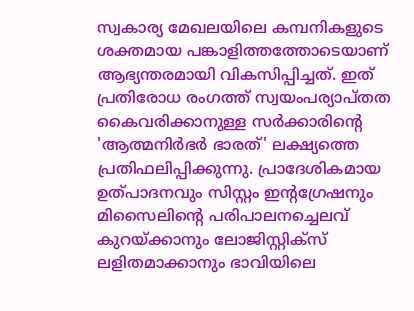സ്വകാര്യ മേഖലയിലെ കമ്പനികളുടെ ശക്തമായ പങ്കാളിത്തത്തോടെയാണ് ആഭ്യന്തരമായി വികസിപ്പിച്ചത്. ഇത് പ്രതിരോധ രംഗത്ത് സ്വയംപര്യാപ്തത കൈവരിക്കാനുള്ള സർക്കാരിന്റെ 'ആത്മനിർഭർ ഭാരത്' ലക്ഷ്യത്തെ പ്രതിഫലിപ്പിക്കുന്നു. പ്രാദേശികമായ ഉത്പാദനവും സിസ്റ്റം ഇന്റഗ്രേഷനും മിസൈലിന്റെ പരിപാലനച്ചെലവ് കുറയ്ക്കാനും ലോജിസ്റ്റിക്സ് ലളിതമാക്കാനും ഭാവിയിലെ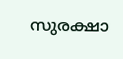സുരക്ഷാ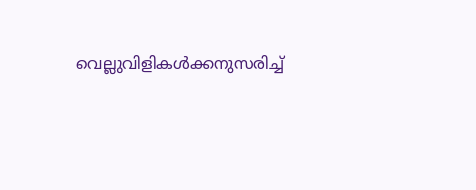വെല്ലുവിളികൾക്കനുസരിച്ച്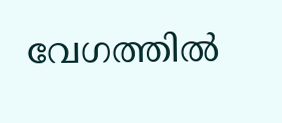വേഗത്തിൽ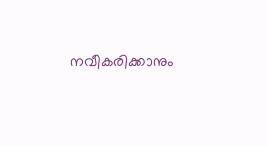നവീകരിക്കാനും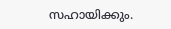സഹായിക്കും.